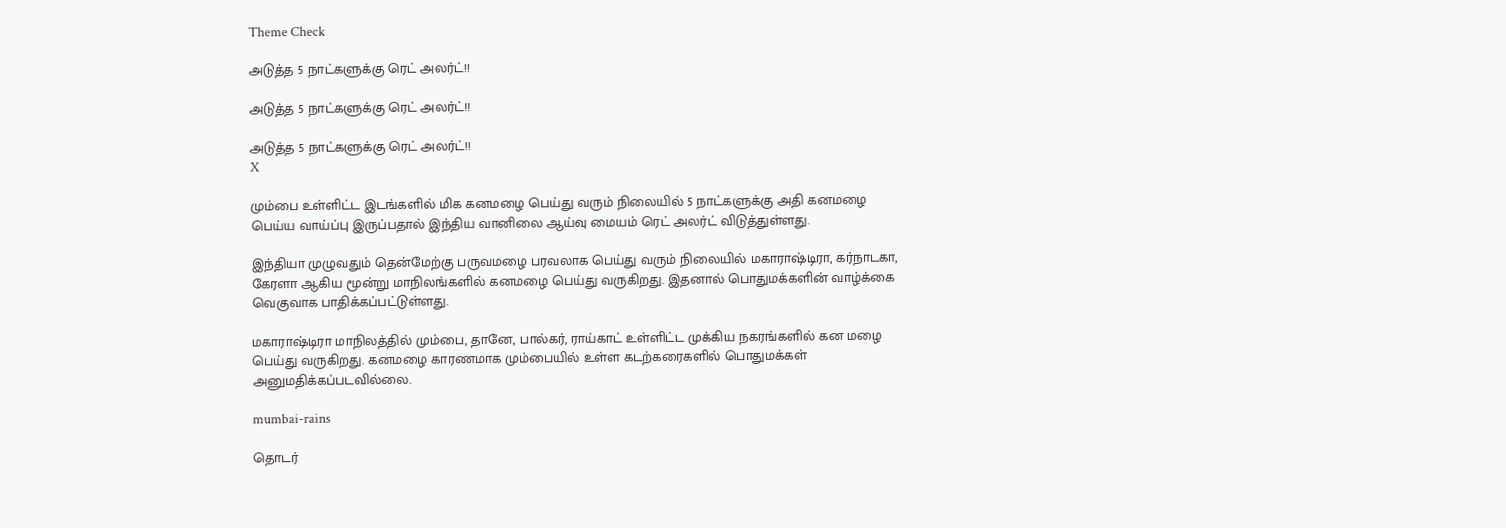Theme Check

அடுத்த 5 நாட்களுக்கு ரெட் அலர்ட்!!

அடுத்த 5 நாட்களுக்கு ரெட் அலர்ட்!!

அடுத்த 5 நாட்களுக்கு ரெட் அலர்ட்!!
X

மும்பை உள்ளிட்ட இடங்களில் மிக கனமழை பெய்து வரும் நிலையில் 5 நாட்களுக்கு அதி கனமழை பெய்ய வாய்ப்பு இருப்பதால் இந்திய வானிலை ஆய்வு மையம் ரெட் அலர்ட் விடுத்துள்ளது.

இந்தியா முழுவதும் தென்மேற்கு பருவமழை பரவலாக பெய்து வரும் நிலையில் மகாராஷ்டிரா, கர்நாடகா, கேரளா ஆகிய மூன்று மாநிலங்களில் கனமழை பெய்து வருகிறது. இதனால் பொதுமக்களின் வாழ்க்கை வெகுவாக பாதிக்கப்பட்டுள்ளது.

மகாராஷ்டிரா மாநிலத்தில் மும்பை, தானே, பால்கர், ராய்காட் உள்ளிட்ட முக்கிய நகரங்களில் கன மழை பெய்து வருகிறது. கனமழை காரணமாக மும்பையில் உள்ள கடற்கரைகளில் பொதுமக்கள் அனுமதிக்கப்படவில்லை.

mumbai-rains

தொடர்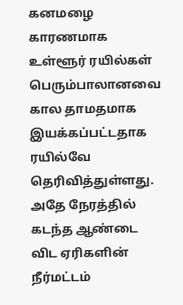கனமழை காரணமாக உள்ளூர் ரயில்கள் பெரும்பாலானவை கால தாமதமாக இயக்கப்பட்டதாக ரயில்வே தெரிவித்துள்ளது. அதே நேரத்தில் கடந்த ஆண்டை விட ஏரிகளின் நீர்மட்டம்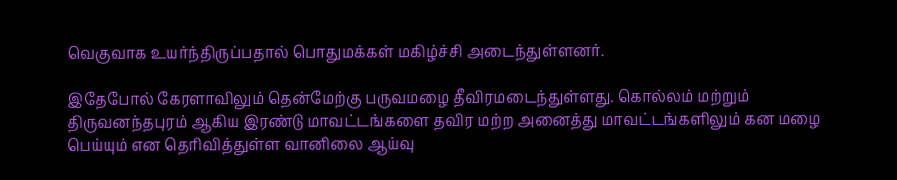வெகுவாக உயர்ந்திருப்பதால் பொதுமக்கள் மகிழ்ச்சி அடைந்துள்ளனர்.

இதேபோல் கேரளாவிலும் தென்மேற்கு பருவமழை தீவிரமடைந்துள்ளது. கொல்லம் மற்றும் திருவனந்தபுரம் ஆகிய இரண்டு மாவட்டங்களை தவிர மற்ற அனைத்து மாவட்டங்களிலும் கன மழை பெய்யும் என தெரிவித்துள்ள வானிலை ஆய்வு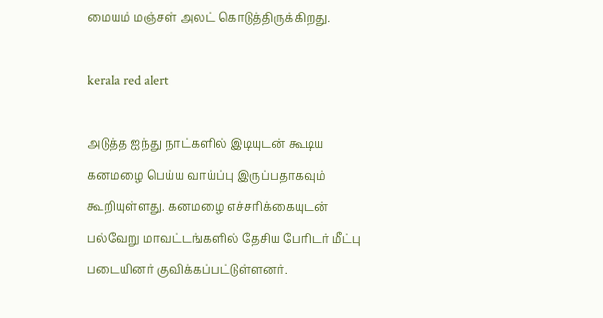மையம் மஞ்சள் அலட் கொடுத்திருக்கிறது.

kerala red alert

அடுத்த ஐந்து நாட்களில் இடியுடன் கூடிய கனமழை பெய்ய வாய்ப்பு இருப்பதாகவும் கூறியுள்ளது. கனமழை எச்சரிக்கையுடன் பல்வேறு மாவட்டங்களில் தேசிய பேரிடர் மீட்பு படையினர் குவிக்கப்பட்டுள்ளனர்.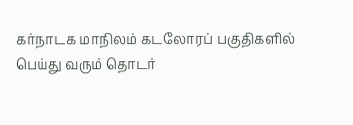கர்நாடக மாநிலம் கடலோரப் பகுதிகளில் பெய்து வரும் தொடர்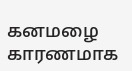கனமழை காரணமாக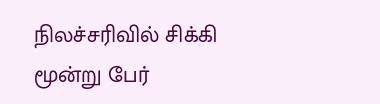நிலச்சரிவில் சிக்கி மூன்று பேர்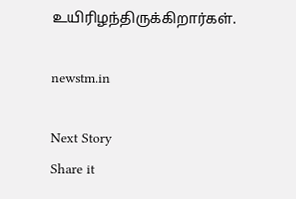உயிரிழந்திருக்கிறார்கள்.

newstm.in

Next Story
Share it